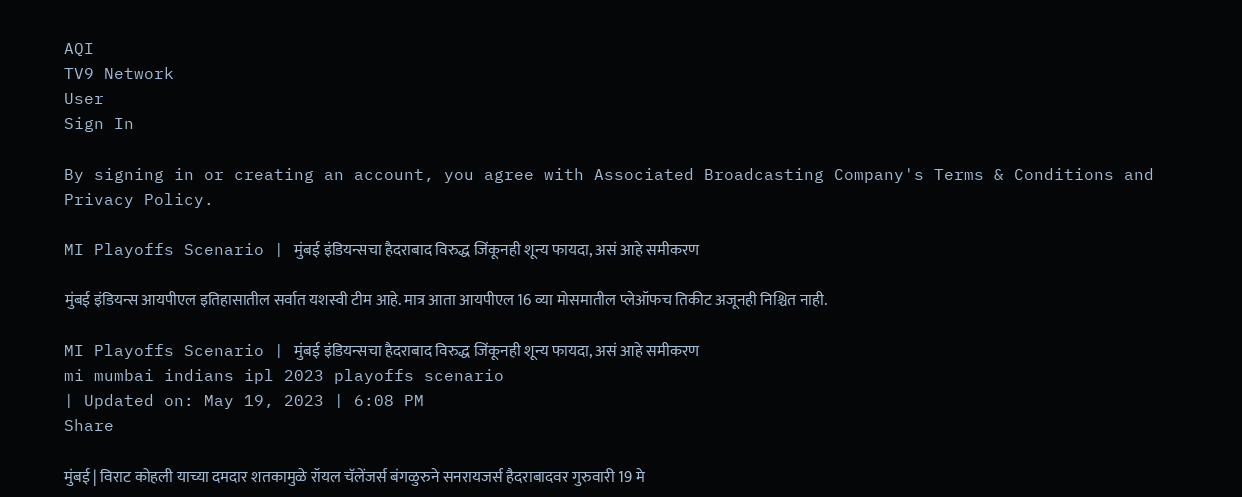AQI
TV9 Network
User
Sign In

By signing in or creating an account, you agree with Associated Broadcasting Company's Terms & Conditions and Privacy Policy.

MI Playoffs Scenario | मुंबई इंडियन्सचा हैदराबाद विरुद्ध जिंकूनही शून्य फायदा, असं आहे समीकरण

मुंबई इंडियन्स आयपीएल इतिहासातील सर्वात यशस्वी टीम आहे. मात्र आता आयपीएल 16 व्या मोसमातील प्लेऑफच तिकीट अजूनही निश्चित नाही.

MI Playoffs Scenario | मुंबई इंडियन्सचा हैदराबाद विरुद्ध जिंकूनही शून्य फायदा, असं आहे समीकरण
mi mumbai indians ipl 2023 playoffs scenario
| Updated on: May 19, 2023 | 6:08 PM
Share

मुंबई | विराट कोहली याच्या दमदार शतकामुळे रॉयल चॅलेंजर्स बंगळुरुने सनरायजर्स हैदराबादवर गुरुवारी 19 मे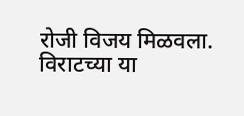रोजी विजय मिळवला. विराटच्या या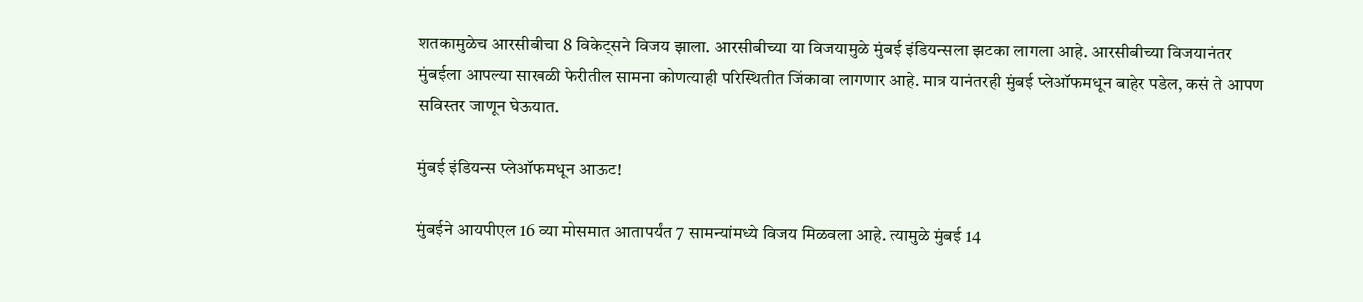शतकामुळेच आरसीबीचा 8 विकेट्सने विजय झाला. आरसीबीच्या या विजयामुळे मुंबई इंडियन्सला झटका लागला आहे. आरसीबीच्या विजयानंतर मुंबईला आपल्या साखळी फेरीतील सामना कोणत्याही परिस्थितीत जिंकावा लागणार आहे. मात्र यानंतरही मुंबई प्लेऑफमधून बाहेर पडेल, कसं ते आपण सविस्तर जाणून घेऊयात.

मुंबई इंडियन्स प्लेऑफमधून आऊट!

मुंबईने आयपीएल 16 व्या मोसमात आतापर्यंत 7 सामन्यांमध्ये विजय मिळवला आहे. त्यामुळे मुंबई 14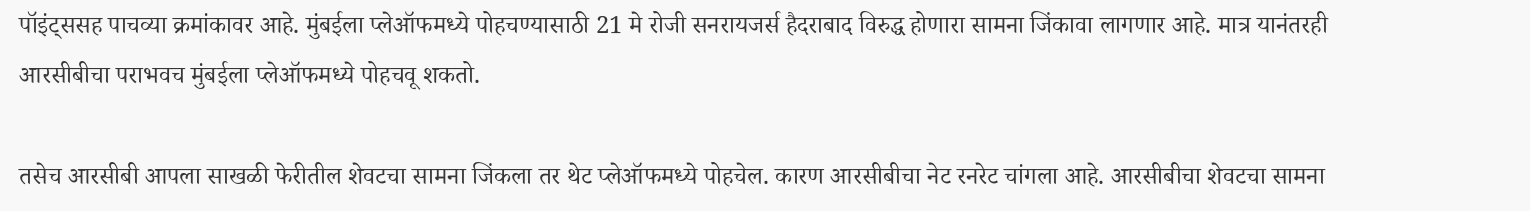पॉइंट्ससह पाचव्या क्रमांकावर आहे. मुंबईला प्लेऑफमध्ये पोहचण्यासाठी 21 मे रोजी सनरायजर्स हैदराबाद विरुद्ध होणारा सामना जिंकावा लागणार आहे. मात्र यानंतरही आरसीबीचा पराभवच मुंबईला प्लेऑफमध्ये पोहचवू शकतो.

तसेच आरसीबी आपला साखळी फेरीतील शेवटचा सामना जिंकला तर थेट प्लेऑफमध्ये पोहचेल. कारण आरसीबीचा नेट रनरेट चांगला आहे. आरसीबीचा शेवटचा सामना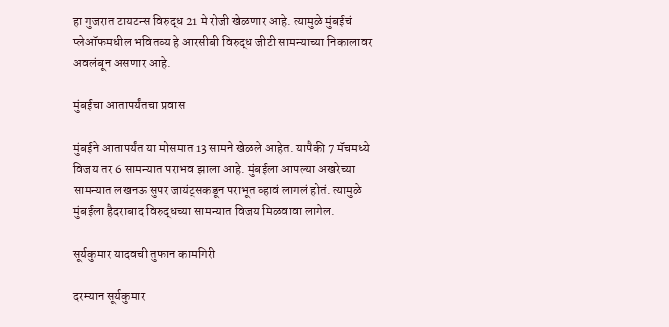हा गुजरात टायटन्स विरुद्ध 21 मे रोजी खेळणार आहे. त्यामुळे मुंबईचं प्लेऑफमधील भवितव्य हे आरसीबी विरुद्ध जीटी सामन्याच्या निकालावर अवलंबून असणार आहे.

मुंबईचा आतापर्यंतचा प्रवास

मुंबईने आतापर्यंत या मोसमात 13 सामने खेळले आहेत. यापैकी 7 मॅचमध्ये विजय तर 6 सामन्यात पराभव झाला आहे. मुंबईला आपल्या अखरेच्या सामन्यात लखनऊ सुपर जायंट्सकडून पराभूत व्हावं लागलं होतं. त्यामुळे मुंबईला हैदराबाद विरुद्धच्या सामन्यात विजय मिळवावा लागेल.

सूर्यकुमार यादवची तुफान कामगिरी

दरम्यान सूर्यकुमार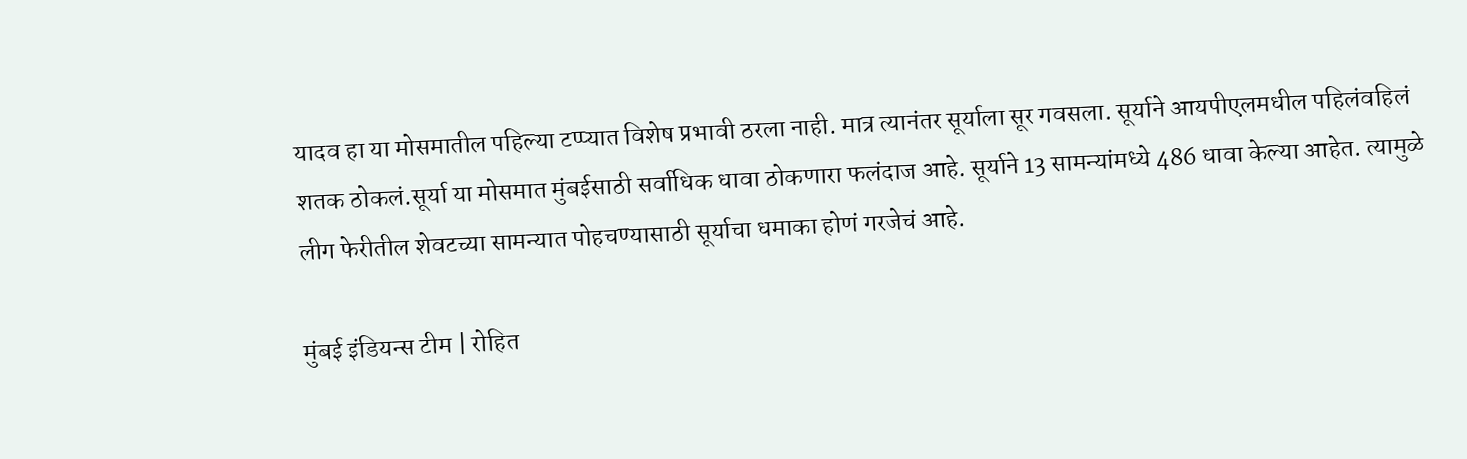यादव हा या मोसमातील पहिल्या टप्प्यात विशेष प्रभावी ठरला नाही. मात्र त्यानंतर सूर्याला सूर गवसला. सूर्याने आयपीएलमधील पहिलंवहिलं शतक ठोकलं.सूर्या या मोसमात मुंबईसाठी सर्वाधिक धावा ठोकणारा फलंदाज आहे. सूर्याने 13 सामन्यांमध्ये 486 धावा केल्या आहेत. त्यामुळे लीग फेरीतील शेवटच्या सामन्यात पोहचण्यासाठी सूर्याचा धमाका होणं गरजेचं आहे.

मुंबई इंडियन्स टीम | रोहित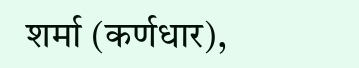शर्मा (कर्णधार),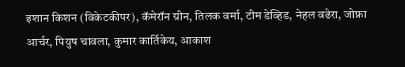इशान किशन (विकेटकीपर), कॅमेरॉन ग्रीन, तिलक वर्मा, टीम डेव्हिड, नेहल वढेरा, जोफ्रा आर्चर, पियुष चावला, कुमार कार्तिकेय, आकाश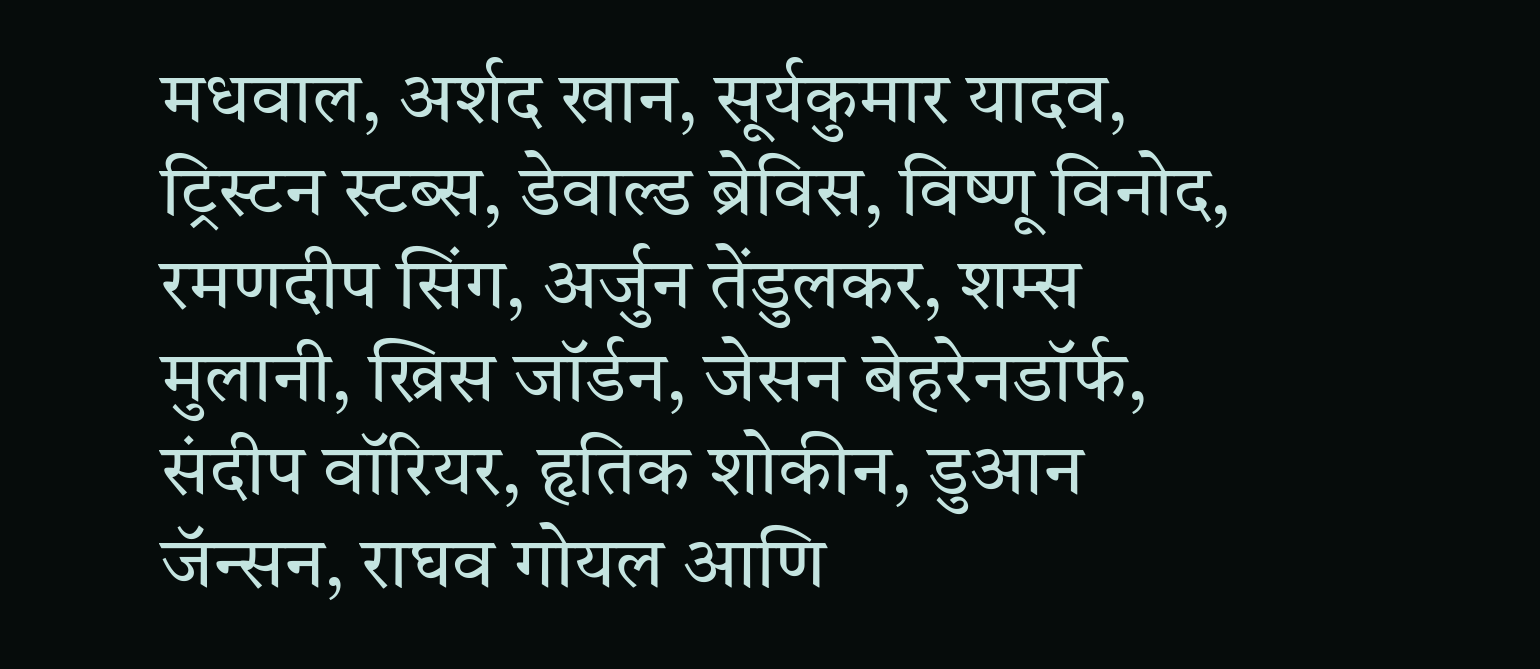मधवाल, अर्शद खान, सूर्यकुमार यादव, ट्रिस्टन स्टब्स, डेवाल्ड ब्रेविस, विष्णू विनोद, रमणदीप सिंग, अर्जुन तेंडुलकर, शम्स मुलानी, ख्रिस जॉर्डन, जेसन बेहरेनडॉर्फ, संदीप वॉरियर, हृतिक शोकीन, डुआन जॅन्सन, राघव गोयल आणि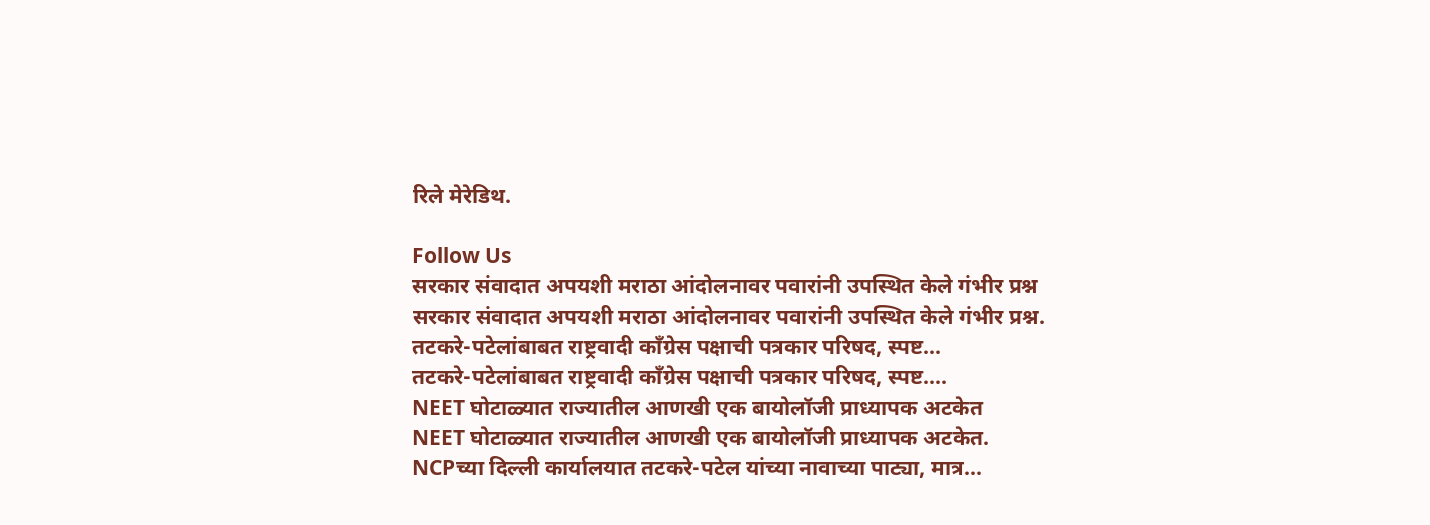रिले मेरेडिथ.

Follow Us
सरकार संवादात अपयशी मराठा आंदोलनावर पवारांनी उपस्थित केले गंभीर प्रश्न
सरकार संवादात अपयशी मराठा आंदोलनावर पवारांनी उपस्थित केले गंभीर प्रश्न.
तटकरे-पटेलांबाबत राष्ट्रवादी कॉंग्रेस पक्षाची पत्रकार परिषद, स्पष्ट...
तटकरे-पटेलांबाबत राष्ट्रवादी कॉंग्रेस पक्षाची पत्रकार परिषद, स्पष्ट....
NEET घोटाळ्यात राज्यातील आणखी एक बायोलॉजी प्राध्यापक अटकेत
NEET घोटाळ्यात राज्यातील आणखी एक बायोलॉजी प्राध्यापक अटकेत.
NCPच्या दिल्ली कार्यालयात तटकरे-पटेल यांच्या नावाच्या पाट्या, मात्र...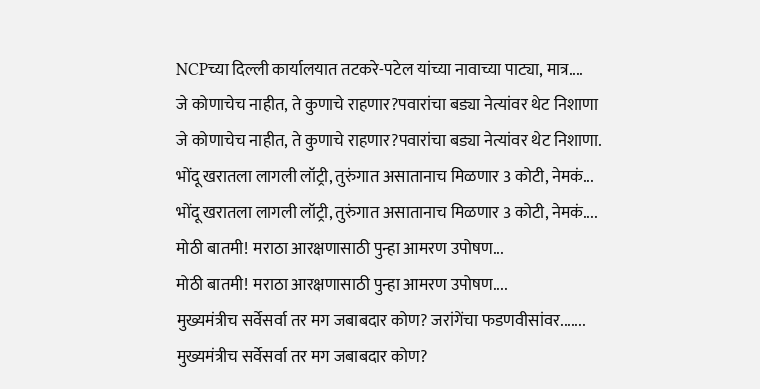NCPच्या दिल्ली कार्यालयात तटकरे-पटेल यांच्या नावाच्या पाट्या, मात्र....
जे कोणाचेच नाहीत, ते कुणाचे राहणार?पवारांचा बड्या नेत्यांवर थेट निशाणा
जे कोणाचेच नाहीत, ते कुणाचे राहणार?पवारांचा बड्या नेत्यांवर थेट निशाणा.
भोंदू खरातला लागली लॉट्री, तुरुंगात असातानाच मिळणार 3 कोटी, नेमकं...
भोंदू खरातला लागली लॉट्री, तुरुंगात असातानाच मिळणार 3 कोटी, नेमकं....
मोठी बातमी! मराठा आरक्षणासाठी पुन्हा आमरण उपोषण...
मोठी बातमी! मराठा आरक्षणासाठी पुन्हा आमरण उपोषण....
मुख्यमंत्रीच सर्वेसर्वा तर मग जबाबदार कोण? जरांगेंचा फडणवीसांवर.......
मुख्यमंत्रीच सर्वेसर्वा तर मग जबाबदार कोण?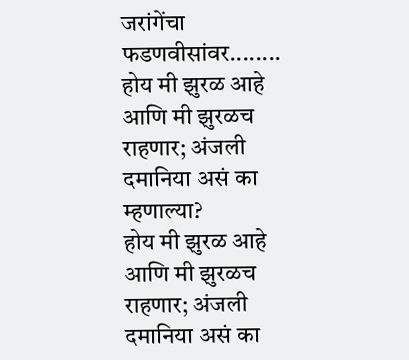जरांगेंचा फडणवीसांवर........
होय मी झुरळ आहे आणि मी झुरळच राहणार; अंजली दमानिया असं का म्हणाल्या?
होय मी झुरळ आहे आणि मी झुरळच राहणार; अंजली दमानिया असं का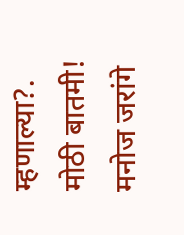म्हणाल्या?.
मोठी बातमी! मनोज जरांगे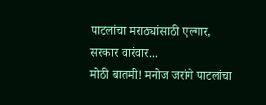पाटलांचा मराठ्यांसाठी एल्गार, सरकार वारंवार...
मोठी बातमी! मनोज जरांगे पाटलांचा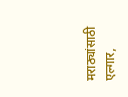मराठ्यांसाठी एल्गार,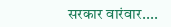सरकार वारंवार....